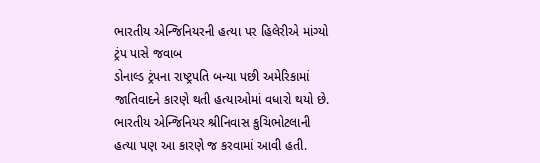ભારતીય એન્જિનિયરની હત્યા પર હિલેરીએ માંગ્યો ટ્રંપ પાસે જવાબ
ડોનાલ્ડ ટ્રંપના રાષ્ટ્રપતિ બન્યા પછી અમેરિકામાં જાતિવાદને કારણે થતી હત્યાઓમાં વધારો થયો છે. ભારતીય એન્જિનિયર શ્રીનિવાસ કુચિભોટલાની હત્યા પણ આ કારણે જ કરવામાં આવી હતી.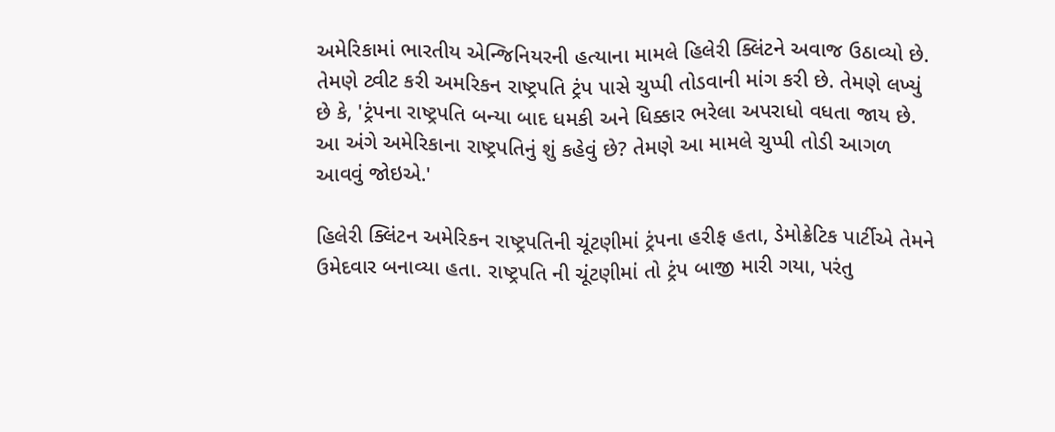અમેરિકામાં ભારતીય એન્જિનિયરની હત્યાના મામલે હિલેરી ક્લિંટને અવાજ ઉઠાવ્યો છે. તેમણે ટ્વીટ કરી અમરિકન રાષ્ટ્રપતિ ટ્રંપ પાસે ચુપ્પી તોડવાની માંગ કરી છે. તેમણે લખ્યું છે કે, 'ટ્રંપના રાષ્ટ્રપતિ બન્યા બાદ ધમકી અને ધિક્કાર ભરેલા અપરાધો વધતા જાય છે. આ અંગે અમેરિકાના રાષ્ટ્રપતિનું શું કહેવું છે? તેમણે આ મામલે ચુપ્પી તોડી આગળ આવવું જોઇએ.'

હિલેરી ક્લિંટન અમેરિકન રાષ્ટ્રપતિની ચૂંટણીમાં ટ્રંપના હરીફ હતા, ડેમોક્રેટિક પાર્ટીએ તેમને ઉમેદવાર બનાવ્યા હતા. રાષ્ટ્રપતિ ની ચૂંટણીમાં તો ટ્રંપ બાજી મારી ગયા, પરંતુ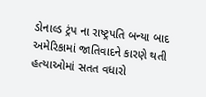ડોનાલ્ડ ટ્રંપ ના રાષ્ટ્રપતિ બન્યા બાદ અમેરિકામાં જાતિવાદને કારણે થતી હત્યાઓમાં સતત વધારો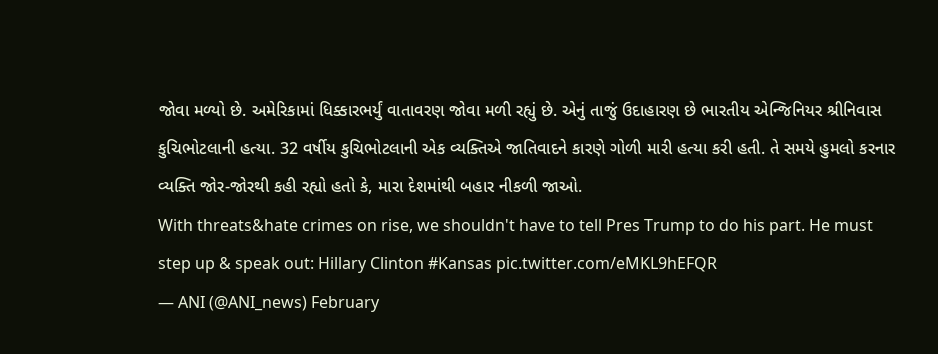જોવા મળ્યો છે. અમેરિકામાં ધિક્કારભર્યું વાતાવરણ જોવા મળી રહ્યું છે. એનું તાજું ઉદાહારણ છે ભારતીય એન્જિનિયર શ્રીનિવાસ કુચિભોટલાની હત્યા. 32 વર્ષીય કુચિભોટલાની એક વ્યક્તિએ જાતિવાદને કારણે ગોળી મારી હત્યા કરી હતી. તે સમયે હુમલો કરનાર વ્યક્તિ જોર-જોરથી કહી રહ્યો હતો કે, મારા દેશમાંથી બહાર નીકળી જાઓ.
With threats&hate crimes on rise, we shouldn't have to tell Pres Trump to do his part. He must step up & speak out: Hillary Clinton #Kansas pic.twitter.com/eMKL9hEFQR
— ANI (@ANI_news) February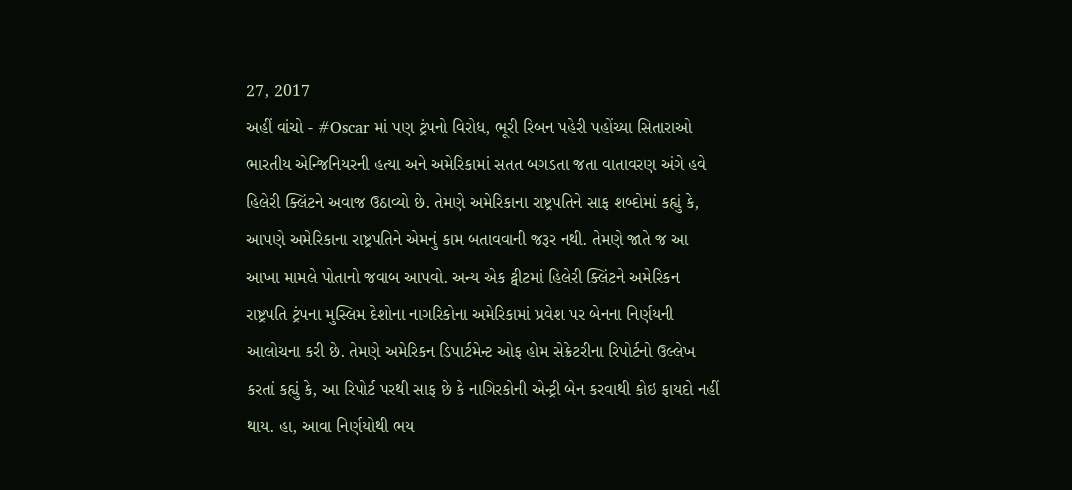27, 2017
અહીં વાંચો - #Oscar માં પણ ટ્રંપનો વિરોધ, ભૂરી રિબન પહેરી પહોંચ્યા સિતારાઓ
ભારતીય એન્જિનિયરની હત્યા અને અમેરિકામાં સતત બગડતા જતા વાતાવરણ અંગે હવે હિલેરી ક્લિંટને અવાજ ઉઠાવ્યો છે. તેમણે અમેરિકાના રાષ્ટ્રપતિને સાફ શબ્દોમાં કહ્યું કે, આપણે અમેરિકાના રાષ્ટ્રપતિને એમનું કામ બતાવવાની જરૂર નથી. તેમણે જાતે જ આ આખા મામલે પોતાનો જવાબ આપવો. અન્ય એક ટ્વીટમાં હિલેરી ક્લિંટને અમેરિકન રાષ્ટ્રપતિ ટ્રંપના મુસ્લિમ દેશોના નાગરિકોના અમેરિકામાં પ્રવેશ પર બેનના નિર્ણયની આલોચના કરી છે. તેમણે અમેરિકન ડિપાર્ટમેન્ટ ઓફ હોમ સેક્રેટરીના રિપોર્ટનો ઉલ્લેખ કરતાં કહ્યું કે, આ રિપોર્ટ પરથી સાફ છે કે નાગિરકોની એન્ટ્રી બેન કરવાથી કોઇ ફાયદો નહીં થાય. હા, આવા નિર્ણયોથી ભય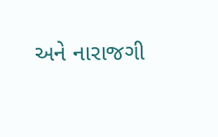અને નારાજગી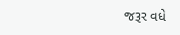જરૂર વધે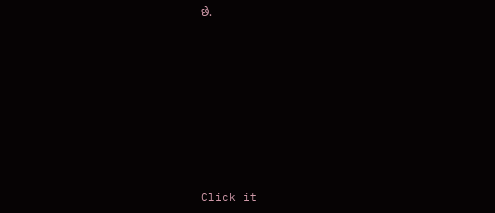છે.












Click it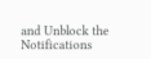and Unblock the Notifications